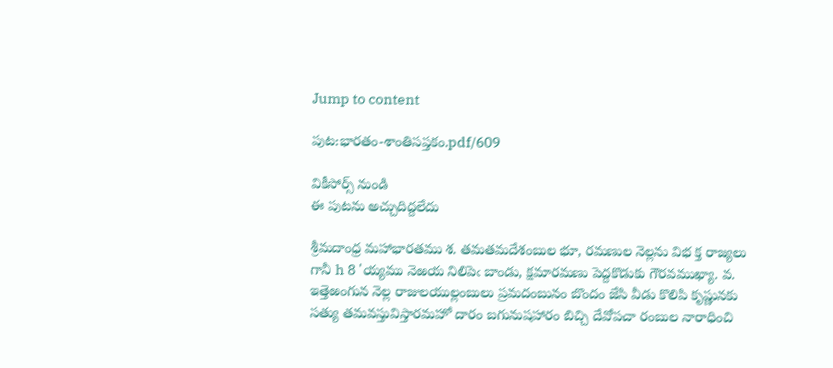Jump to content

పుట:భారతం-శాంతిసప్తకం.pdf/609

వికీసోర్స్ నుండి
ఈ పుటను అచ్చుదిద్దలేదు

శ్రీమదాంధ్ర మహాభారతము శ. తమతమదేశంబుల భూ, రమణుల నెల్లను విభ క్త రాజ్యలు గానీ h 8 'య్యము నెఱయ నిలిపెఁ బాండు, క్షమారమణు పెద్దకొడుకు గౌరవముఖ్యా. వ. ఇత్తెఱంగున నెల్ల రాజులయుల్లంబులు ప్రమదంబునం బొందం జేసి వీడు కొలిపి కృష్ణునకు సత్యు తమవస్తువిస్తారమహో దారం బగునుషహారం బిచ్చి దేవోపచా రంబుల నారాధించి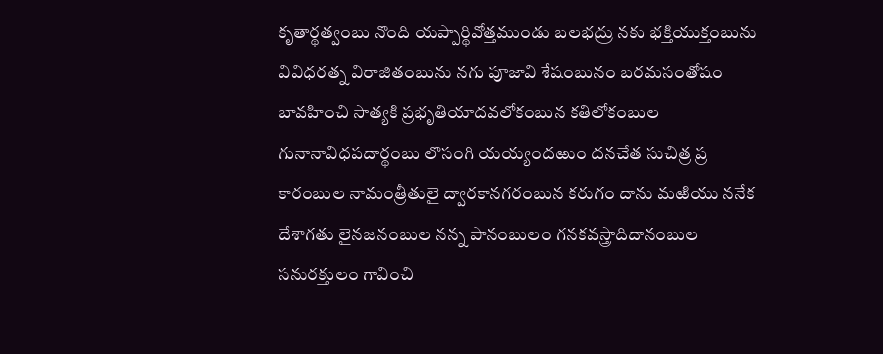కృతార్థత్వంబు నొంది యప్పార్థివోత్తముండు బలభద్రు నకు భక్తియుక్తంబును వివిధరత్న విరాజితంబును నగు పూజావి శేషంబునం బరమసంతోషం బావహించి సాత్యకి ప్రభృతియాదవలోకంబున కతిలోకంబుల గునానావిధపదార్థంబు లొసంగి యయ్యందఱుం దనచేత సుచిత్ర ప్ర కారంబుల నామంత్రీతులై ద్వారకానగరంబున కరుగం దాను మఱియు ననేక దేశాగతు లైనజనంబుల నన్న పానంబులం గనకవస్త్రాదిదానంబుల సనురక్తులం గావించి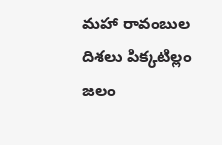మహా రావంబుల దిశలు పిక్కటిల్లం జలం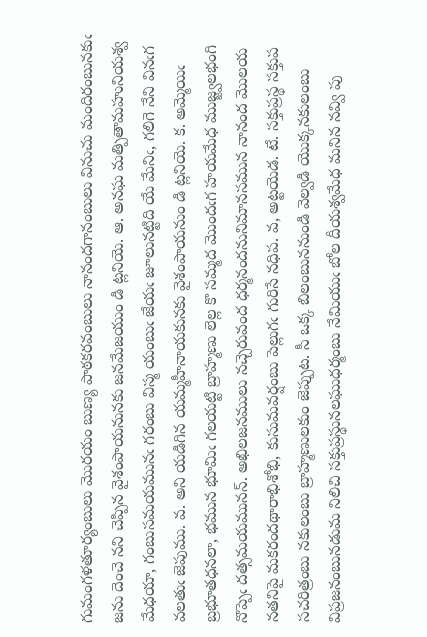గుమంగళతూర్యంబులు మొరయం బుణ్య పాఠకరవంబులు నానందగానంబులు వినుచు మందిరంబునకుఁ జను దెంచె నని చెప్పిన వైశంపాయనునకు జనమేజయుం డి ట్లనియె. ఆ. అనఘ మత్పితామహునియశ్వ మేధయా, గంబుసమయమునఁ గరంబు విస్మ యంబుఁ జేయఁ జూలునట్టిది యే మేనిఁ, గలిగె నేని వినఁగ వలతుఁ జెపుము. వ. అని యడిగిన యమ్మహీనాయకునకు వైశంపాయనుం డి ట్లనియె. క. అమ్మెయిఁ బ్రభూతధనలా, భమున భూమిఁ గలయట్టి బ్రాహ్మణు లెల్ల కొ సమ్మద మొందఁగ హయమేధ ముజ్జ్వలభంగి నొప్పెఁ దత్సమయమునన్. అఖిలజనములు నచ్చెరువంద ధర్మనందనునిమానసమున నానంద మొలయ నతనిపై మకరందథారాభిశోభి, కుసుమవర్షంబు పెల్లుగఁ గురిసే నధిప. వ, అట్టయెడ. టే. సక్తుప్రస్థ సక్తుప సచరిత్రంబు నకులంబు బ్రాహ్మణులకుం జెప్పుట. సీ ఒక్క బిలంబుననుండి వెల్వడి యొక్కనకులంబు విప్రజనంబునడుమ నిలిచి సక్తుప్రస్థునలఘుధర్మంబు నేమియుఁ బోల దీయశ్వమేధ మనిన నవ్వి పు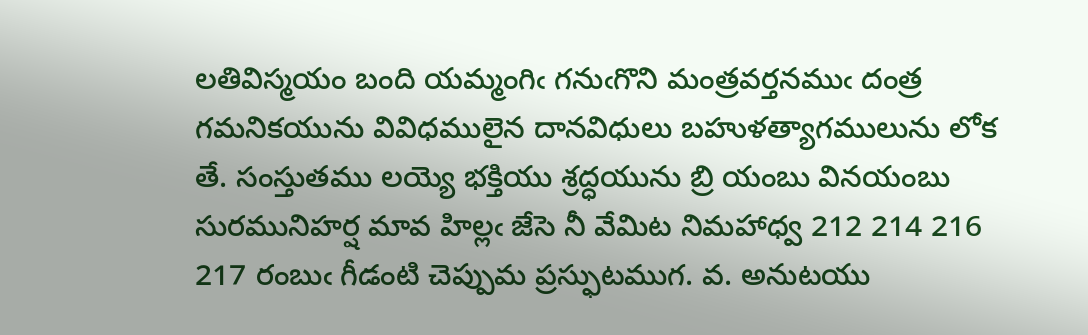లతివిస్మయం బంది యమ్మంగిఁ గనుఁగొని మంత్రవర్తనముఁ దంత్ర గమనికయును వివిధములైన దానవిధులు బహుళత్యాగములును లోక తే. సంస్తుతము లయ్యె భక్తియు శ్రద్ధయును బ్రి యంబు వినయంబు సురమునిహర్ష మావ హిల్లఁ జేసె నీ వేమిట నిమహాధ్వ 212 214 216 217 రంబుఁ గీడంటి చెప్పుమ ప్రస్ఫుటముగ. వ. అనుటయు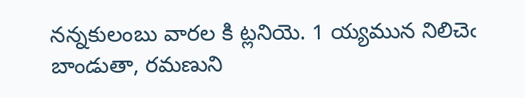నన్నకులంబు వారల కి ట్లనియె. 1 య్యమున నిలిచెఁ బాండుతా, రమణుని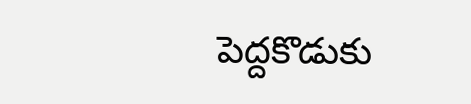పెద్దకొడుకు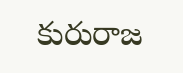కురురాజ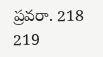ప్రవరా. 218 219